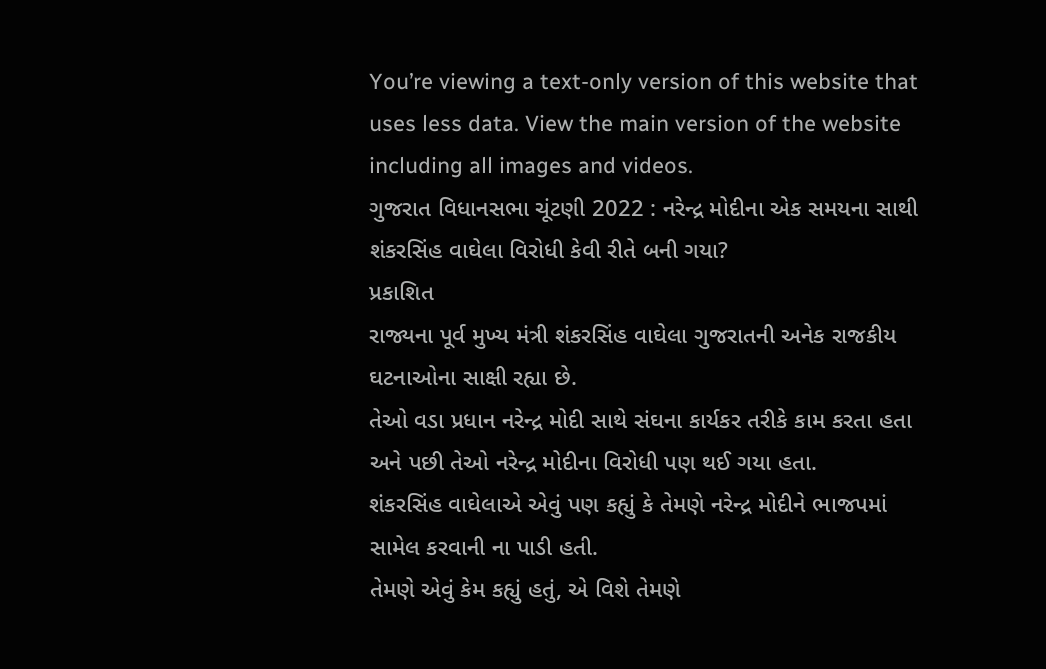You’re viewing a text-only version of this website that uses less data. View the main version of the website including all images and videos.
ગુજરાત વિધાનસભા ચૂંટણી 2022 : નરેન્દ્ર મોદીના એક સમયના સાથી શંકરસિંહ વાઘેલા વિરોધી કેવી રીતે બની ગયા?
પ્રકાશિત
રાજ્યના પૂર્વ મુખ્ય મંત્રી શંકરસિંહ વાઘેલા ગુજરાતની અનેક રાજકીય ઘટનાઓના સાક્ષી રહ્યા છે.
તેઓ વડા પ્રધાન નરેન્દ્ર મોદી સાથે સંઘના કાર્યકર તરીકે કામ કરતા હતા અને પછી તેઓ નરેન્દ્ર મોદીના વિરોધી પણ થઈ ગયા હતા.
શંકરસિંહ વાઘેલાએ એવું પણ કહ્યું કે તેમણે નરેન્દ્ર મોદીને ભાજપમાં સામેલ કરવાની ના પાડી હતી.
તેમણે એવું કેમ કહ્યું હતું, એ વિશે તેમણે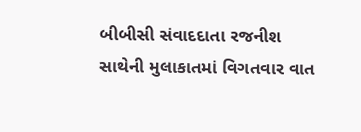બીબીસી સંવાદદાતા રજનીશ સાથેની મુલાકાતમાં વિગતવાર વાત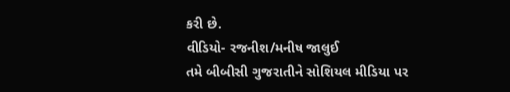કરી છે.
વીડિયો- રજનીશ/મનીષ જાલુઈ
તમે બીબીસી ગુજરાતીને સોશિયલ મીડિયા પર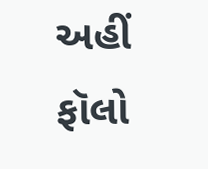અહીં ફૉલો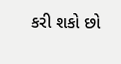કરી શકો છો